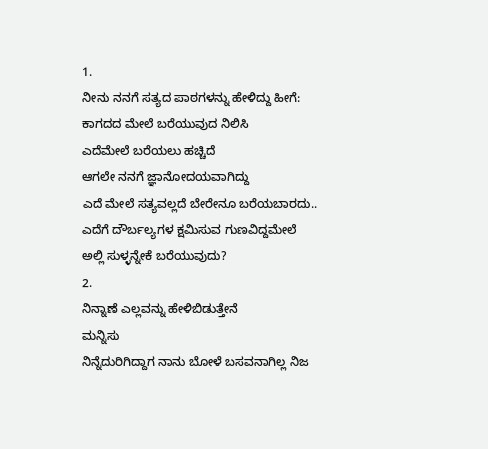1.
ನೀನು ನನಗೆ ಸತ್ಯದ ಪಾಠಗಳನ್ನು ಹೇಳಿದ್ದು ಹೀಗೆ:
ಕಾಗದದ ಮೇಲೆ ಬರೆಯುವುದ ನಿಲಿಸಿ
ಎದೆಮೇಲೆ ಬರೆಯಲು ಹಚ್ಚಿದೆ
ಆಗಲೇ ನನಗೆ ಜ್ಞಾನೋದಯವಾಗಿದ್ದು
ಎದೆ ಮೇಲೆ ಸತ್ಯವಲ್ಲದೆ ಬೇರೇನೂ ಬರೆಯಬಾರದು..
ಎದೆಗೆ ದೌರ್ಬಲ್ಯಗಳ ಕ್ಷಮಿಸುವ ಗುಣವಿದ್ದಮೇಲೆ
ಅಲ್ಲಿ ಸುಳ್ಳನ್ನೇಕೆ ಬರೆಯುವುದು?
2.
ನಿನ್ನಾಣೆ ಎಲ್ಲವನ್ನು ಹೇಳಿಬಿಡುತ್ತೇನೆ
ಮನ್ನಿಸು
ನಿನ್ನೆದುರಿಗಿದ್ದಾಗ ನಾನು ಬೋಳೆ ಬಸವನಾಗಿಲ್ಲ ನಿಜ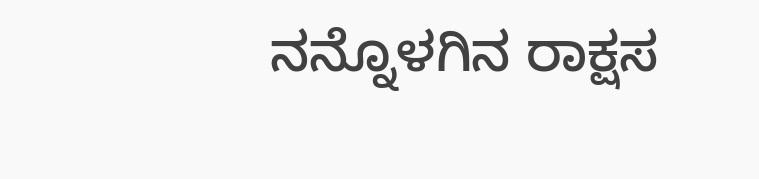ನನ್ನೊಳಗಿನ ರಾಕ್ಷಸ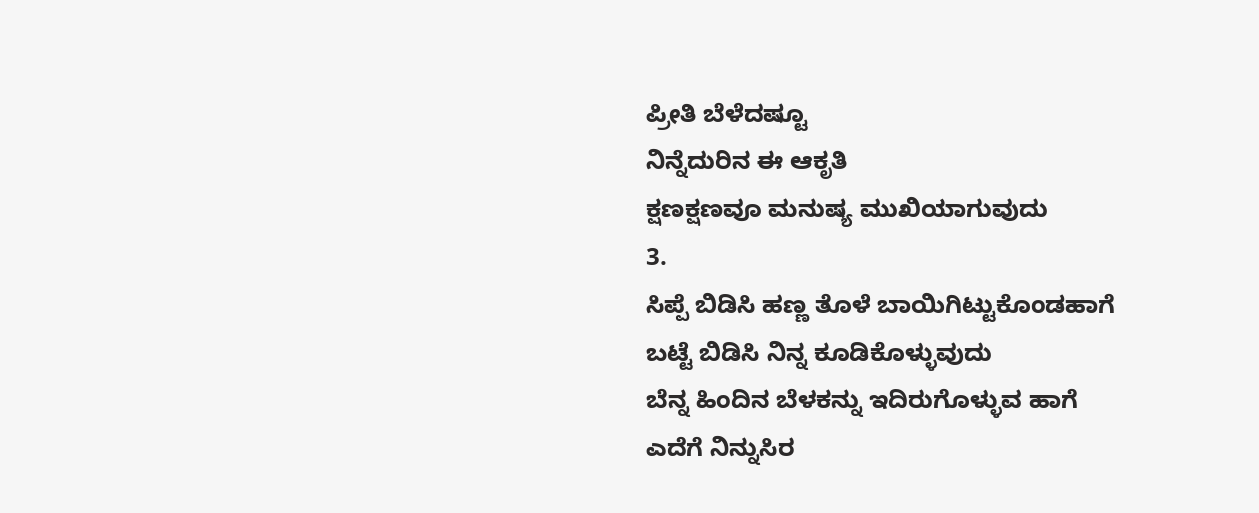ಪ್ರೀತಿ ಬೆಳೆದಷ್ಟೂ
ನಿನ್ನೆದುರಿನ ಈ ಆಕೃತಿ
ಕ್ಷಣಕ್ಷಣವೂ ಮನುಷ್ಯ ಮುಖಿಯಾಗುವುದು
3.
ಸಿಪ್ಪೆ ಬಿಡಿಸಿ ಹಣ್ಣ ತೊಳೆ ಬಾಯಿಗಿಟ್ಟುಕೊಂಡಹಾಗೆ
ಬಟ್ಟೆ ಬಿಡಿಸಿ ನಿನ್ನ ಕೂಡಿಕೊಳ್ಳುವುದು
ಬೆನ್ನ ಹಿಂದಿನ ಬೆಳಕನ್ನು ಇದಿರುಗೊಳ್ಳುವ ಹಾಗೆ
ಎದೆಗೆ ನಿನ್ನುಸಿರ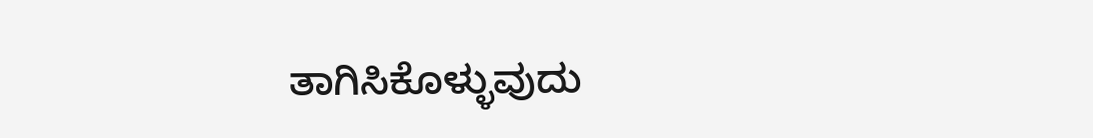ತಾಗಿಸಿಕೊಳ್ಳುವುದು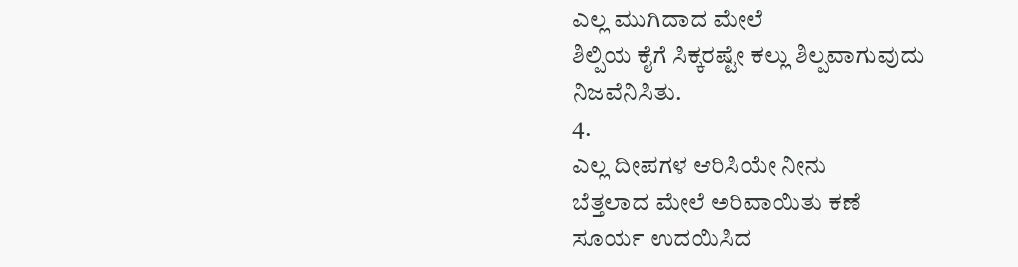ಎಲ್ಲ ಮುಗಿದಾದ ಮೇಲೆ
ಶಿಲ್ಪಿಯ ಕೈಗೆ ಸಿಕ್ಕರಷ್ಟೇ ಕಲ್ಲು ಶಿಲ್ಪವಾಗುವುದು
ನಿಜವೆನಿಸಿತು.
4.
ಎಲ್ಲ ದೀಪಗಳ ಆರಿಸಿಯೇ ನೀನು
ಬೆತ್ತಲಾದ ಮೇಲೆ ಅರಿವಾಯಿತು ಕಣೆ
ಸೂರ್ಯ ಉದಯಿಸಿದ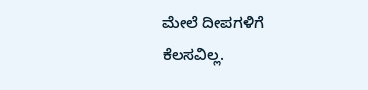ಮೇಲೆ ದೀಪಗಳಿಗೆ
ಕೆಲಸವಿಲ್ಲ.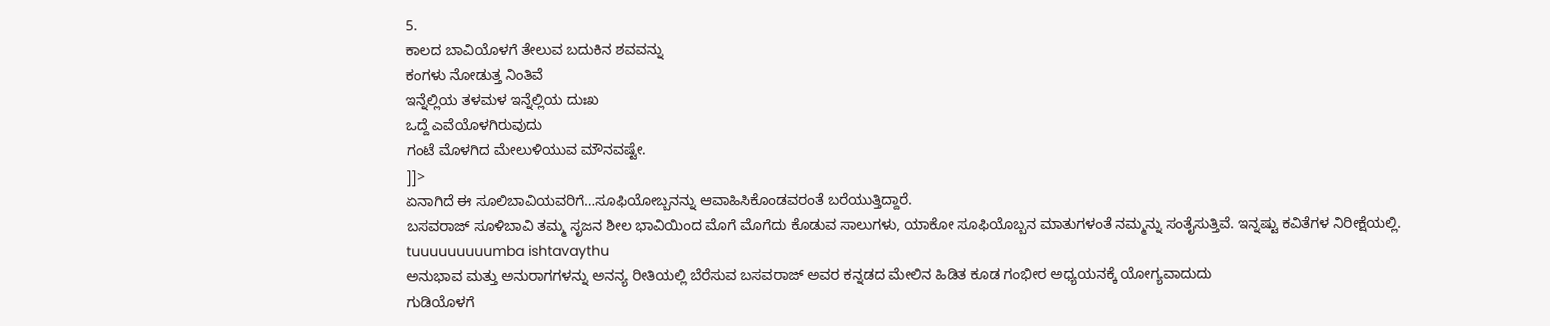5.
ಕಾಲದ ಬಾವಿಯೊಳಗೆ ತೇಲುವ ಬದುಕಿನ ಶವವನ್ನು
ಕಂಗಳು ನೋಡುತ್ತ ನಿಂತಿವೆ
ಇನ್ನೆಲ್ಲಿಯ ತಳಮಳ ಇನ್ನೆಲ್ಲಿಯ ದುಃಖ
ಒದ್ದೆ ಎವೆಯೊಳಗಿರುವುದು
ಗಂಟೆ ಮೊಳಗಿದ ಮೇಲುಳಿಯುವ ಮೌನವಷ್ಟೇ.
]]>
ಏನಾಗಿದೆ ಈ ಸೂಲಿಬಾವಿಯವರಿಗೆ…ಸೂಫಿಯೋಬ್ಬನನ್ನು ಆವಾಹಿಸಿಕೊಂಡವರಂತೆ ಬರೆಯುತ್ತಿದ್ದಾರೆ.
ಬಸವರಾಜ್ ಸೂಳಿಬಾವಿ ತಮ್ಮ ಸೃಜನ ಶೀಲ ಭಾವಿಯಿಂದ ಮೊಗೆ ಮೊಗೆದು ಕೊಡುವ ಸಾಲುಗಳು, ಯಾಕೋ ಸೂಫಿಯೊಬ್ಬನ ಮಾತುಗಳಂತೆ ನಮ್ಮನ್ನು ಸಂತೈಸುತ್ತಿವೆ. ಇನ್ನಷ್ಟು ಕವಿತೆಗಳ ನಿರೀಕ್ಷೆಯಲ್ಲಿ.
tuuuuuuuuumba ishtavaythu
ಅನುಭಾವ ಮತ್ತು ಅನುರಾಗಗಳನ್ನು ಅನನ್ಯ ರೀತಿಯಲ್ಲಿ ಬೆರೆಸುವ ಬಸವರಾಜ್ ಅವರ ಕನ್ನಡದ ಮೇಲಿನ ಹಿಡಿತ ಕೂಡ ಗಂಭೀರ ಅಧ್ಯಯನಕ್ಕೆ ಯೋಗ್ಯವಾದುದು
ಗುಡಿಯೊಳಗೆ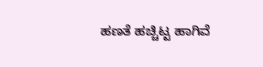ಹಣತೆ ಹಚ್ಚಿಟ್ಟ ಹಾಗಿವೆ